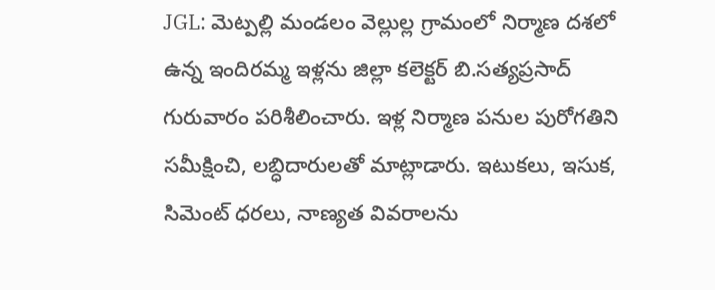JGL: మెట్పల్లి మండలం వెల్లుల్ల గ్రామంలో నిర్మాణ దశలో ఉన్న ఇందిరమ్మ ఇళ్లను జిల్లా కలెక్టర్ బి.సత్యప్రసాద్ గురువారం పరిశీలించారు. ఇళ్ల నిర్మాణ పనుల పురోగతిని సమీక్షించి, లబ్ధిదారులతో మాట్లాడారు. ఇటుకలు, ఇసుక, సిమెంట్ ధరలు, నాణ్యత వివరాలను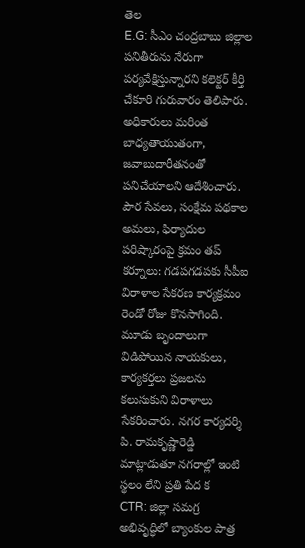తెల
E.G: సీఎం చంద్రబాబు జిల్లాల పనితీరును నేరుగా పర్యవేక్షిస్తున్నారని కలెక్టర్ కీర్తి చేకూరి గురువారం తెలిపారు. అధికారులు మరింత బాధ్యతాయుతంగా, జవాబుదారీతనంతో పనిచేయాలని ఆదేశించారు. పౌర సేవలు, సంక్షేమ పథకాల అమలు, ఫిర్యాదుల పరిష్కారంపై క్రమం తప్
కర్నూలు: గడపగడపకు సీపీఐ విరాళాల సేకరణ కార్యక్రమం రెండో రోజు కొనసాగింది. మూడు బృందాలుగా విడిపోయిన నాయకులు, కార్యకర్తలు ప్రజలను కలుసుకుని విరాళాలు సేకరించారు. నగర కార్యదర్శి పి. రామకృష్ణారెడ్డి మాట్లాడుతూ నగరాల్లో ఇంటి స్థలం లేని ప్రతి పేద క
CTR: జిల్లా సమగ్ర అభివృద్ధిలో బ్యాంకుల పాత్ర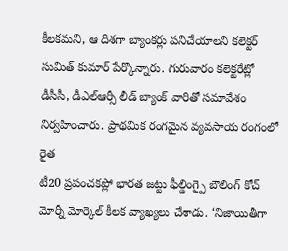కీలకమని, ఆ దిశగా బ్యాంకర్లు పనిచేయాలని కలెక్టర్ సుమిత్ కుమార్ పేర్కొన్నారు. గురువారం కలెక్టరేట్లో డీసీసీ, డీఎల్ఆర్సీ లీడ్ బ్యాంక్ వారితో సమావేశం నిర్వహించారు. ప్రాథమిక రంగమైన వ్యవసాయ రంగంలో రైత
టీ20 ప్రపంచకప్లో భారత జట్టు ఫీల్డింగ్పై బౌలింగ్ కోచ్ మోర్నీ మోర్కెల్ కీలక వ్యాఖ్యలు చేశాడు. ‘నిజాయితీగా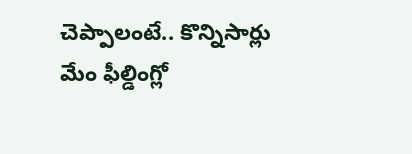చెప్పాలంటే.. కొన్నిసార్లు మేం ఫీల్డింగ్లో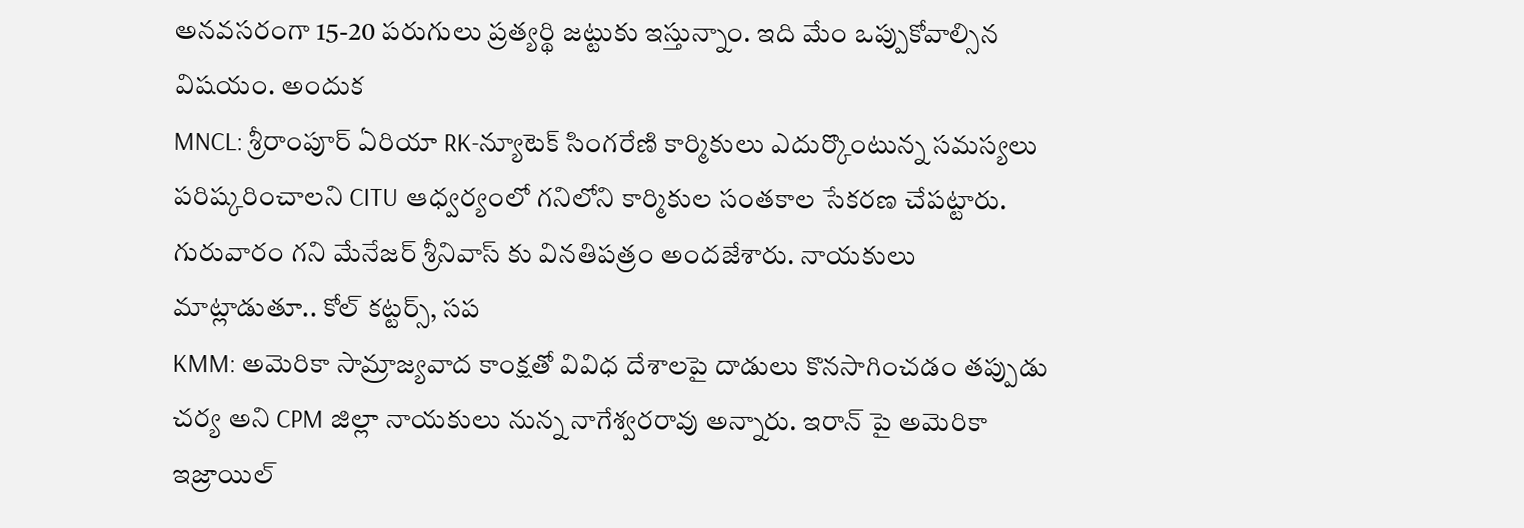అనవసరంగా 15-20 పరుగులు ప్రత్యర్థి జట్టుకు ఇస్తున్నాం. ఇది మేం ఒప్పుకోవాల్సిన విషయం. అందుక
MNCL: శ్రీరాంపూర్ ఏరియా RK-న్యూటెక్ సింగరేణి కార్మికులు ఎదుర్కొంటున్న సమస్యలు పరిష్కరించాలని CITU ఆధ్వర్యంలో గనిలోని కార్మికుల సంతకాల సేకరణ చేపట్టారు. గురువారం గని మేనేజర్ శ్రీనివాస్ కు వినతిపత్రం అందజేశారు. నాయకులు మాట్లాడుతూ.. కోల్ కట్టర్స్, సప
KMM: అమెరికా సామ్రాజ్యవాద కాంక్షతో వివిధ దేశాలపై దాడులు కొనసాగించడం తప్పుడు చర్య అని CPM జిల్లా నాయకులు నున్న నాగేశ్వరరావు అన్నారు. ఇరాన్ పై అమెరికా ఇజ్రాయిల్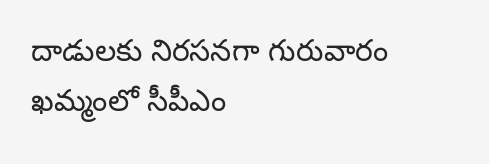దాడులకు నిరసనగా గురువారం ఖమ్మంలో సీపీఎం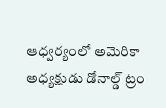ఆధ్వర్యంలో అమెరికా అధ్యక్షుడు డోనాల్డ్ ట్రం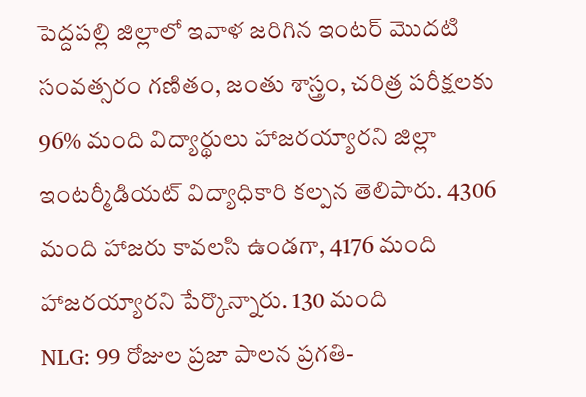పెద్దపల్లి జిల్లాలో ఇవాళ జరిగిన ఇంటర్ మొదటి సంవత్సరం గణితం, జంతు శాస్త్రం, చరిత్ర పరీక్షలకు 96% మంది విద్యార్థులు హాజరయ్యారని జిల్లా ఇంటర్మీడియట్ విద్యాధికారి కల్పన తెలిపారు. 4306 మంది హాజరు కావలసి ఉండగా, 4176 మంది హాజరయ్యారని పేర్కొన్నారు. 130 మంది
NLG: 99 రోజుల ప్రజా పాలన ప్రగతి-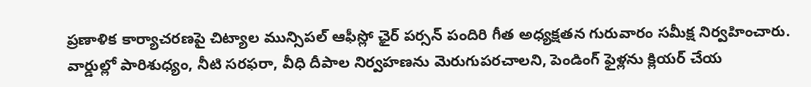ప్రణాళిక కార్యాచరణపై చిట్యాల మున్సిపల్ ఆఫీస్లో ఛైర్ పర్సన్ పందిరి గీత అధ్యక్షతన గురువారం సమీక్ష నిర్వహించారు. వార్డుల్లో పారిశుధ్యం, నీటి సరఫరా, వీధి దీపాల నిర్వహణను మెరుగుపరచాలని, పెండింగ్ ఫైళ్లను క్లియర్ చేయ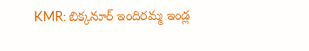KMR: బిక్కనూర్ ఇందిరమ్మ ఇండ్ల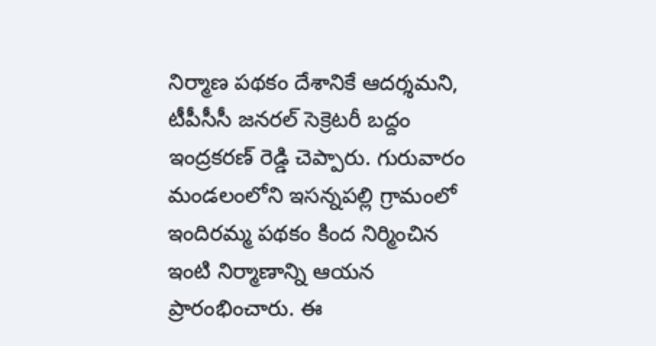నిర్మాణ పథకం దేశానికే ఆదర్శమని, టీపీసీసీ జనరల్ సెక్రెటరీ బద్దం ఇంద్రకరణ్ రెడ్డి చెప్పారు. గురువారం మండలంలోని ఇసన్నపల్లి గ్రామంలో ఇందిరమ్మ పథకం కింద నిర్మించిన ఇంటి నిర్మాణాన్ని ఆయన ప్రారంభించారు. ఈ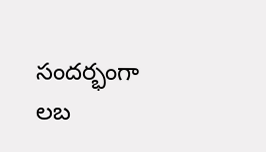సందర్భంగా లబ